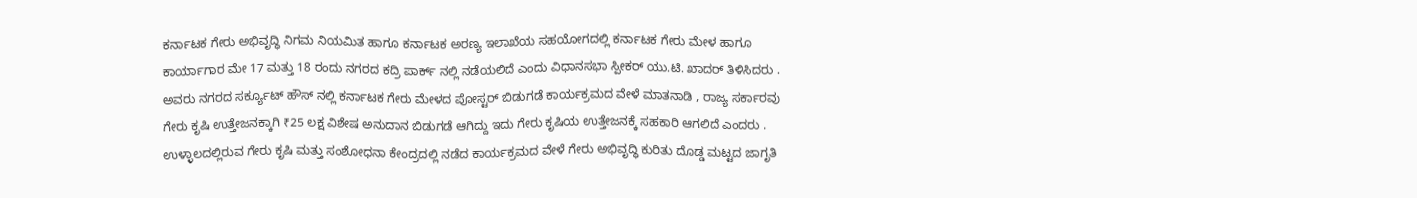ಕರ್ನಾಟಕ ಗೇರು ಅಭಿವೃದ್ಧಿ ನಿಗಮ ನಿಯಮಿತ ಹಾಗೂ ಕರ್ನಾಟಕ ಅರಣ್ಯ ಇಲಾಖೆಯ ಸಹಯೋಗದಲ್ಲಿ ಕರ್ನಾಟಕ ಗೇರು ಮೇಳ ಹಾಗೂ
ಕಾರ್ಯಾಗಾರ ಮೇ 17 ಮತ್ತು 18 ರಂದು ನಗರದ ಕದ್ರಿ ಪಾರ್ಕ್ ನಲ್ಲಿ ನಡೆಯಲಿದೆ ಎಂದು ವಿಧಾನಸಭಾ ಸ್ಪೀಕರ್ ಯು.ಟಿ. ಖಾದರ್ ತಿಳಿಸಿದರು .
ಅವರು ನಗರದ ಸರ್ಕ್ಯೂಟ್ ಹೌಸ್ ನಲ್ಲಿ ಕರ್ನಾಟಕ ಗೇರು ಮೇಳದ ಪೋಸ್ಟರ್ ಬಿಡುಗಡೆ ಕಾರ್ಯಕ್ರಮದ ವೇಳೆ ಮಾತನಾಡಿ , ರಾಜ್ಯ ಸರ್ಕಾರವು ಗೇರು ಕೃಷಿ ಉತ್ತೇಜನಕ್ಕಾಗಿ ₹25 ಲಕ್ಷ ವಿಶೇಷ ಅನುದಾನ ಬಿಡುಗಡೆ ಆಗಿದ್ದು ಇದು ಗೇರು ಕೃಷಿಯ ಉತ್ತೇಜನಕ್ಕೆ ಸಹಕಾರಿ ಆಗಲಿದೆ ಎಂದರು .
ಉಳ್ಳಾಲದಲ್ಲಿರುವ ಗೇರು ಕೃಷಿ ಮತ್ತು ಸಂಶೋಧನಾ ಕೇಂದ್ರದಲ್ಲಿ ನಡೆದ ಕಾರ್ಯಕ್ರಮದ ವೇಳೆ ಗೇರು ಅಭಿವೃದ್ಧಿ ಕುರಿತು ದೊಡ್ಡ ಮಟ್ಟದ ಜಾಗೃತಿ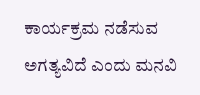ಕಾರ್ಯಕ್ರಮ ನಡೆಸುವ ಅಗತ್ಯವಿದೆ ಎಂದು ಮನವಿ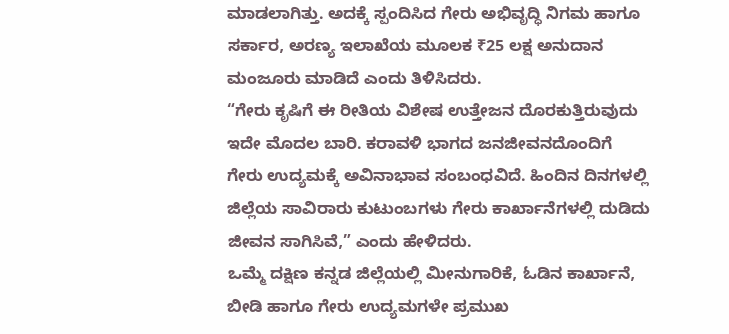ಮಾಡಲಾಗಿತ್ತು. ಅದಕ್ಕೆ ಸ್ಪಂದಿಸಿದ ಗೇರು ಅಭಿವೃದ್ಧಿ ನಿಗಮ ಹಾಗೂ ಸರ್ಕಾರ, ಅರಣ್ಯ ಇಲಾಖೆಯ ಮೂಲಕ ₹25 ಲಕ್ಷ ಅನುದಾನ ಮಂಜೂರು ಮಾಡಿದೆ ಎಂದು ತಿಳಿಸಿದರು.
“ಗೇರು ಕೃಷಿಗೆ ಈ ರೀತಿಯ ವಿಶೇಷ ಉತ್ತೇಜನ ದೊರಕುತ್ತಿರುವುದು ಇದೇ ಮೊದಲ ಬಾರಿ. ಕರಾವಳಿ ಭಾಗದ ಜನಜೀವನದೊಂದಿಗೆ ಗೇರು ಉದ್ಯಮಕ್ಕೆ ಅವಿನಾಭಾವ ಸಂಬಂಧವಿದೆ. ಹಿಂದಿನ ದಿನಗಳಲ್ಲಿ ಜಿಲ್ಲೆಯ ಸಾವಿರಾರು ಕುಟುಂಬಗಳು ಗೇರು ಕಾರ್ಖಾನೆಗಳಲ್ಲಿ ದುಡಿದು ಜೀವನ ಸಾಗಿಸಿವೆ,” ಎಂದು ಹೇಳಿದರು.
ಒಮ್ಮೆ ದಕ್ಷಿಣ ಕನ್ನಡ ಜಿಲ್ಲೆಯಲ್ಲಿ ಮೀನುಗಾರಿಕೆ, ಓಡಿನ ಕಾರ್ಖಾನೆ, ಬೀಡಿ ಹಾಗೂ ಗೇರು ಉದ್ಯಮಗಳೇ ಪ್ರಮುಖ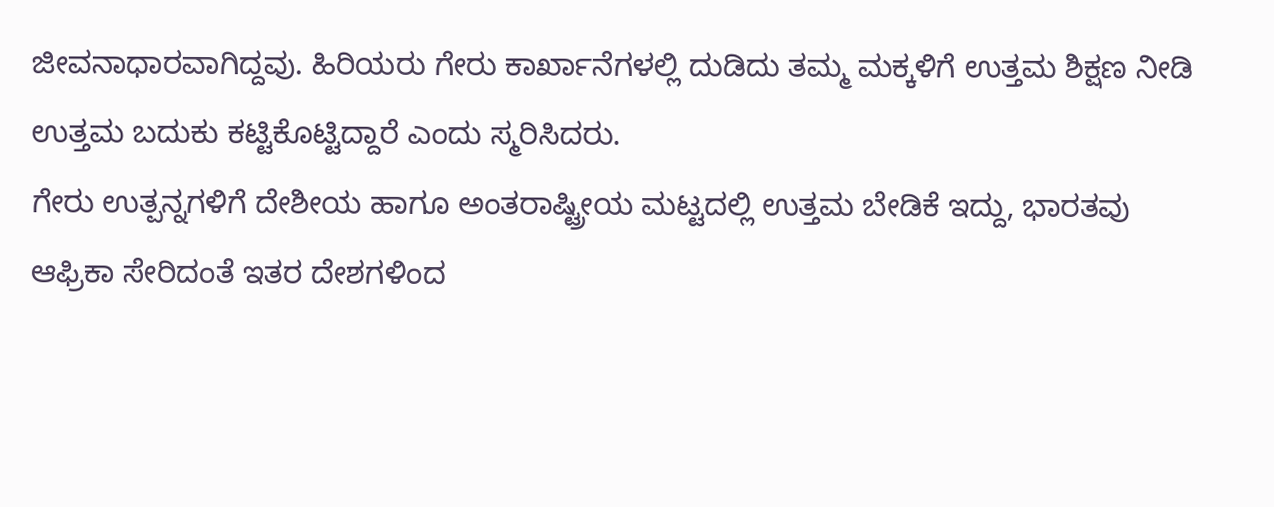ಜೀವನಾಧಾರವಾಗಿದ್ದವು. ಹಿರಿಯರು ಗೇರು ಕಾರ್ಖಾನೆಗಳಲ್ಲಿ ದುಡಿದು ತಮ್ಮ ಮಕ್ಕಳಿಗೆ ಉತ್ತಮ ಶಿಕ್ಷಣ ನೀಡಿ ಉತ್ತಮ ಬದುಕು ಕಟ್ಟಿಕೊಟ್ಟಿದ್ದಾರೆ ಎಂದು ಸ್ಮರಿಸಿದರು.
ಗೇರು ಉತ್ಪನ್ನಗಳಿಗೆ ದೇಶೀಯ ಹಾಗೂ ಅಂತರಾಷ್ಟ್ರೀಯ ಮಟ್ಟದಲ್ಲಿ ಉತ್ತಮ ಬೇಡಿಕೆ ಇದ್ದು, ಭಾರತವು ಆಫ್ರಿಕಾ ಸೇರಿದಂತೆ ಇತರ ದೇಶಗಳಿಂದ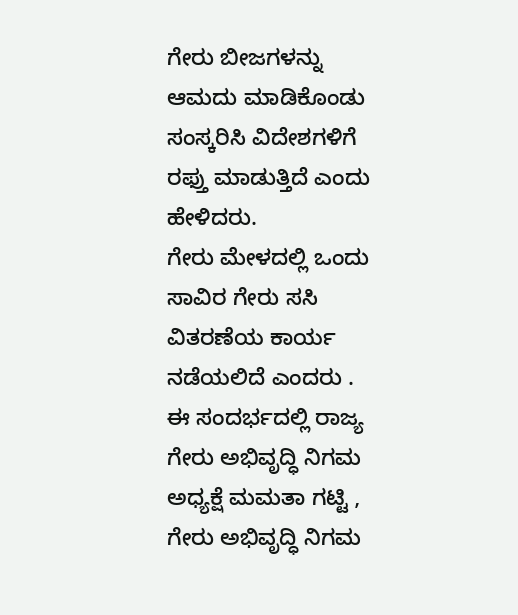ಗೇರು ಬೀಜಗಳನ್ನು ಆಮದು ಮಾಡಿಕೊಂಡು ಸಂಸ್ಕರಿಸಿ ವಿದೇಶಗಳಿಗೆ ರಫ್ತು ಮಾಡುತ್ತಿದೆ ಎಂದು ಹೇಳಿದರು.
ಗೇರು ಮೇಳದಲ್ಲಿ ಒಂದು ಸಾವಿರ ಗೇರು ಸಸಿ ವಿತರಣೆಯ ಕಾರ್ಯ ನಡೆಯಲಿದೆ ಎಂದರು .
ಈ ಸಂದರ್ಭದಲ್ಲಿ ರಾಜ್ಯ ಗೇರು ಅಭಿವೃದ್ಧಿ ನಿಗಮ ಅಧ್ಯಕ್ಷೆ ಮಮತಾ ಗಟ್ಟಿ , ಗೇರು ಅಭಿವೃದ್ಧಿ ನಿಗಮ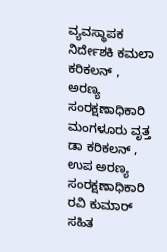ವ್ಯವಸ್ಥಾಪಕ ನಿರ್ದೇಶಕಿ ಕಮಲಾ ಕರಿಕಲನ್ , ಅರಣ್ಯ ಸಂರಕ್ಷಣಾಧಿಕಾರಿ ಮಂಗಳೂರು ವೃತ್ತ ಡಾ ಕರಿಕಲನ್ , ಉಪ ಅರಣ್ಯ ಸಂರಕ್ಷಣಾಧಿಕಾರಿ ರವಿ ಕುಮಾರ್ ಸಹಿತ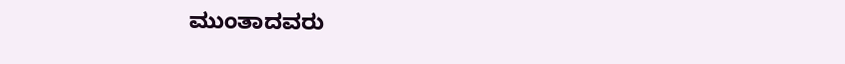ಮುಂತಾದವರು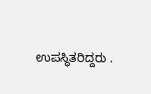ಉಪಸ್ಥಿತರಿದ್ದರು .